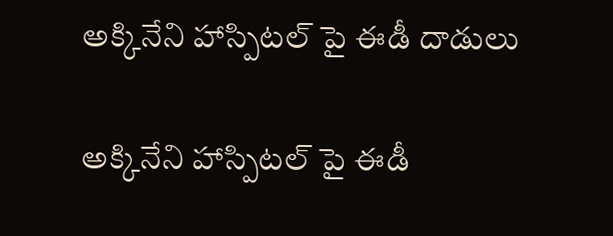అక్కినేని హాస్పిటల్ పై ఈడీ దాడులు

అక్కినేని హాస్పిటల్ పై ఈడీ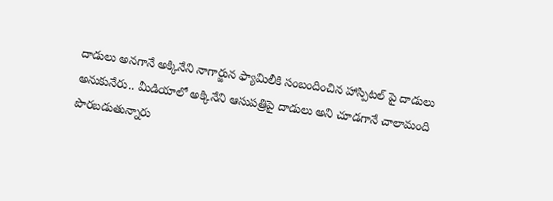దాడులు అనగానే అక్కినేని నాగార్జున ఫ్యామిలీకి సంబందించిన హాస్పిటల్ పై దాడులు అనుకునేరు.. మీడియాలో అక్కినేని ఆసుపత్రిపై దాడులు అని చూడగానే చాలామంది పొరబడుతున్నారు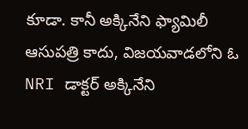కూడా. కానీ అక్కినేని ఫ్యామిలీ ఆసుపత్రి కాదు, విజయవాడలోని ఓ NRI డాక్టర్ అక్కినేని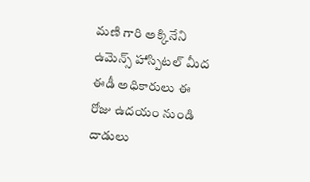మణి గారి అక్కినేని ఉమెన్స్ హాస్పిటల్ మీద ఈడీ అధికారులు ఈ రోజు ఉదయం నుండి దాడులు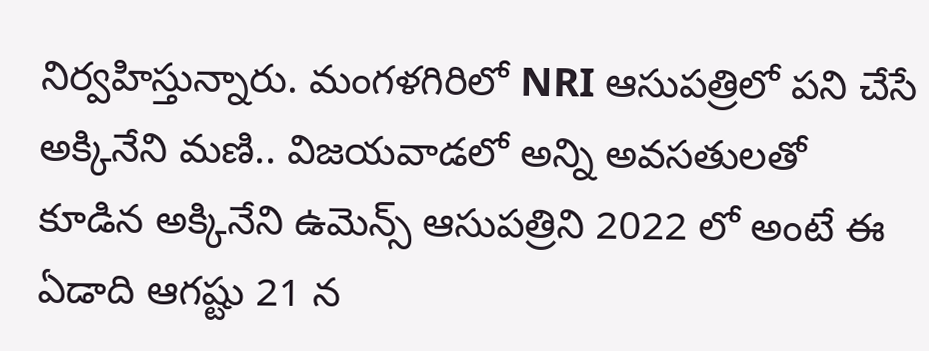నిర్వహిస్తున్నారు. మంగళగిరిలో NRI ఆసుపత్రిలో పని చేసే అక్కినేని మణి.. విజయవాడలో అన్ని అవసతులతో కూడిన అక్కినేని ఉమెన్స్ ఆసుపత్రిని 2022 లో అంటే ఈ ఏడాది ఆగష్టు 21 న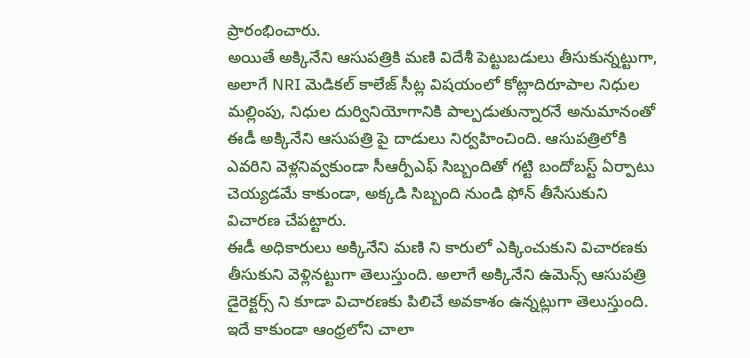ప్రారంభించారు.
అయితే అక్కినేని ఆసుపత్రికి మణి విదేశీ పెట్టుబడులు తీసుకున్నట్టుగా, అలాగే NRI మెడికల్ కాలేజ్ సీట్ల విషయంలో కోట్లాదిరూపాల నిధుల మల్లింపు, నిధుల దుర్వినియోగానికి పాల్పడుతున్నారనే అనుమానంతో ఈడీ అక్కినేని ఆసుపత్రి పై దాడులు నిర్వహించింది. ఆసుపత్రిలోకి ఎవరిని వెళ్లనివ్వకుండా సీఆర్పీఎఫ్ సిబ్బందితో గట్టి బందోబస్ట్ ఏర్పాటు చెయ్యడమే కాకుండా, అక్కడి సిబ్బంది నుండి ఫోన్ తీసేసుకుని విచారణ చేపట్టారు.
ఈడీ అధికారులు అక్కినేని మణి ని కారులో ఎక్కించుకుని విచారణకు తీసుకుని వెళ్లినట్టుగా తెలుస్తుంది. అలాగే అక్కినేని ఉమెన్స్ ఆసుపత్రి డైరెక్టర్స్ ని కూడా విచారణకు పిలిచే అవకాశం ఉన్నట్లుగా తెలుస్తుంది. ఇదే కాకుండా ఆంధ్రలోని చాలా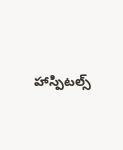హాస్పిటల్స్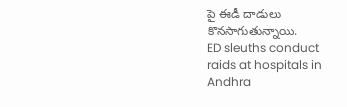పై ఈడీ దాడులు కొనసాగుతున్నాయి.
ED sleuths conduct raids at hospitals in Andhra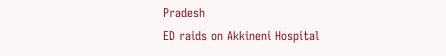Pradesh
ED raids on Akkineni Hospital